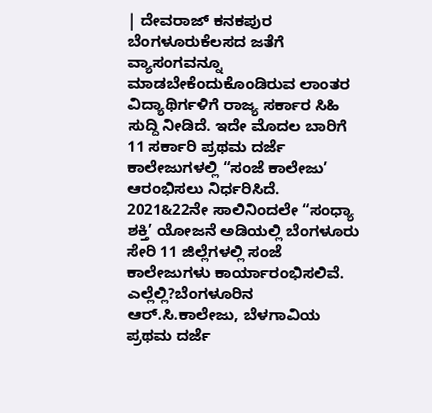| ದೇವರಾಜ್ ಕನಕಪುರ ಬೆಂಗಳೂರುಕೆಲಸದ ಜತೆಗೆ ವ್ಯಾಸಂಗವನ್ನೂ ಮಾಡಬೇಕೆಂದುಕೊಂಡಿರುವ ಲಾಂತರ ವಿದ್ಯಾಥಿರ್ಗಳಿಗೆ ರಾಜ್ಯ ಸರ್ಕಾರ ಸಿಹಿ ಸುದ್ದಿ ನೀಡಿದೆ. ಇದೇ ಮೊದಲ ಬಾರಿಗೆ 11 ಸರ್ಕಾರಿ ಪ್ರಥಮ ದರ್ಜೆ ಕಾಲೇಜುಗಳಲ್ಲಿ “ಸಂಜೆ ಕಾಲೇಜು’ ಆರಂಭಿಸಲು ನಿರ್ಧರಿಸಿದೆ. 2021&22ನೇ ಸಾಲಿನಿಂದಲೇ “ಸಂಧ್ಯಾ ಶಕ್ತಿ’ ಯೋಜನೆ ಅಡಿಯಲ್ಲಿ ಬೆಂಗಳೂರು ಸೇರಿ 11 ಜಿಲ್ಲೆಗಳಲ್ಲಿ ಸಂಜೆ ಕಾಲೇಜುಗಳು ಕಾರ್ಯಾರಂಭಿಸಲಿವೆ.
ಎಲ್ಲೆಲ್ಲಿ?ಬೆಂಗಳೂರಿನ ಆರ್.ಸಿ.ಕಾಲೇಜು, ಬೆಳಗಾವಿಯ ಪ್ರಥಮ ದರ್ಜೆ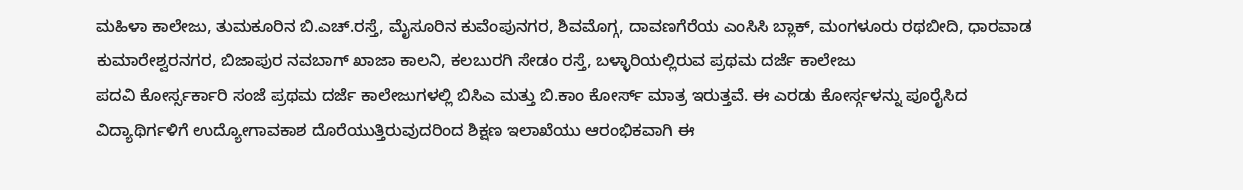ಮಹಿಳಾ ಕಾಲೇಜು, ತುಮಕೂರಿನ ಬಿ.ಎಚ್.ರಸ್ತೆ, ಮೈಸೂರಿನ ಕುವೆಂಪುನಗರ, ಶಿವಮೊಗ್ಗ, ದಾವಣಗೆರೆಯ ಎಂಸಿಸಿ ಬ್ಲಾಕ್, ಮಂಗಳೂರು ರಥಬೀದಿ, ಧಾರವಾಡ ಕುಮಾರೇಶ್ವರನಗರ, ಬಿಜಾಪುರ ನವಬಾಗ್ ಖಾಜಾ ಕಾಲನಿ, ಕಲಬುರಗಿ ಸೇಡಂ ರಸ್ತೆ, ಬಳ್ಳಾರಿಯಲ್ಲಿರುವ ಪ್ರಥಮ ದರ್ಜೆ ಕಾಲೇಜು
ಪದವಿ ಕೋರ್ಸ್ಸರ್ಕಾರಿ ಸಂಜೆ ಪ್ರಥಮ ದರ್ಜೆ ಕಾಲೇಜುಗಳಲ್ಲಿ ಬಿಸಿಎ ಮತ್ತು ಬಿ.ಕಾಂ ಕೋರ್ಸ್ ಮಾತ್ರ ಇರುತ್ತವೆ. ಈ ಎರಡು ಕೋರ್ಸ್ಗಳನ್ನು ಪೂರೈಸಿದ ವಿದ್ಯಾಥಿರ್ಗಳಿಗೆ ಉದ್ಯೋಗಾವಕಾಶ ದೊರೆಯುತ್ತಿರುವುದರಿಂದ ಶಿಕ್ಷಣ ಇಲಾಖೆಯು ಆರಂಭಿಕವಾಗಿ ಈ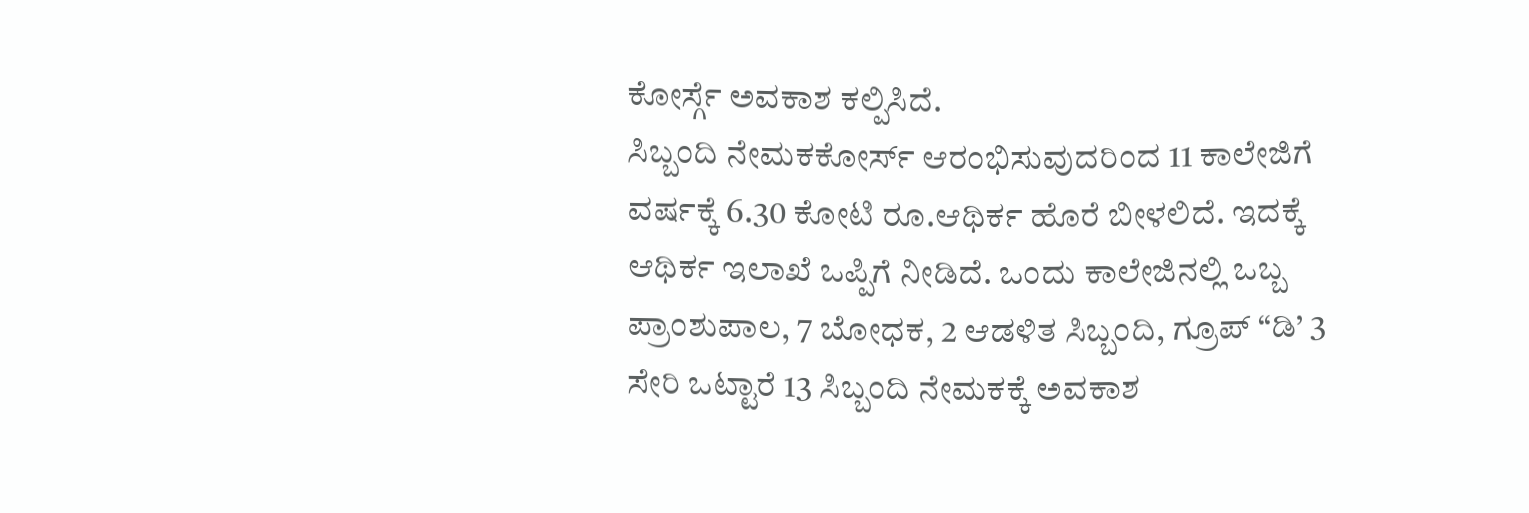ಕೋರ್ಸ್ಗೆ ಅವಕಾಶ ಕಲ್ಪಿಸಿದೆ.
ಸಿಬ್ಬಂದಿ ನೇಮಕಕೋರ್ಸ್ ಆರಂಭಿಸುವುದರಿಂದ 11 ಕಾಲೇಜಿಗೆ ವರ್ಷಕ್ಕೆ 6.30 ಕೋಟಿ ರೂ.ಆಥಿರ್ಕ ಹೊರೆ ಬೀಳಲಿದೆ. ಇದಕ್ಕೆ ಆಥಿರ್ಕ ಇಲಾಖೆ ಒಪ್ಪಿಗೆ ನೀಡಿದೆ. ಒಂದು ಕಾಲೇಜಿನಲ್ಲಿ ಒಬ್ಬ ಪ್ರಾಂಶುಪಾಲ, 7 ಬೋಧಕ, 2 ಆಡಳಿತ ಸಿಬ್ಬಂದಿ, ಗ್ರೂಪ್ “ಡಿ’ 3 ಸೇರಿ ಒಟ್ಟಾರೆ 13 ಸಿಬ್ಬಂದಿ ನೇಮಕಕ್ಕೆ ಅವಕಾಶ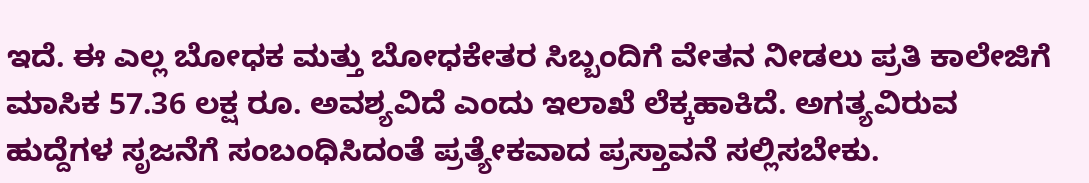ಇದೆ. ಈ ಎಲ್ಲ ಬೋಧಕ ಮತ್ತು ಬೋಧಕೇತರ ಸಿಬ್ಬಂದಿಗೆ ವೇತನ ನೀಡಲು ಪ್ರತಿ ಕಾಲೇಜಿಗೆ ಮಾಸಿಕ 57.36 ಲಕ್ಷ ರೂ. ಅವಶ್ಯವಿದೆ ಎಂದು ಇಲಾಖೆ ಲೆಕ್ಕಹಾಕಿದೆ. ಅಗತ್ಯವಿರುವ ಹುದ್ದೆಗಳ ಸೃಜನೆಗೆ ಸಂಬಂಧಿಸಿದಂತೆ ಪ್ರತ್ಯೇಕವಾದ ಪ್ರಸ್ತಾವನೆ ಸಲ್ಲಿಸಬೇಕು.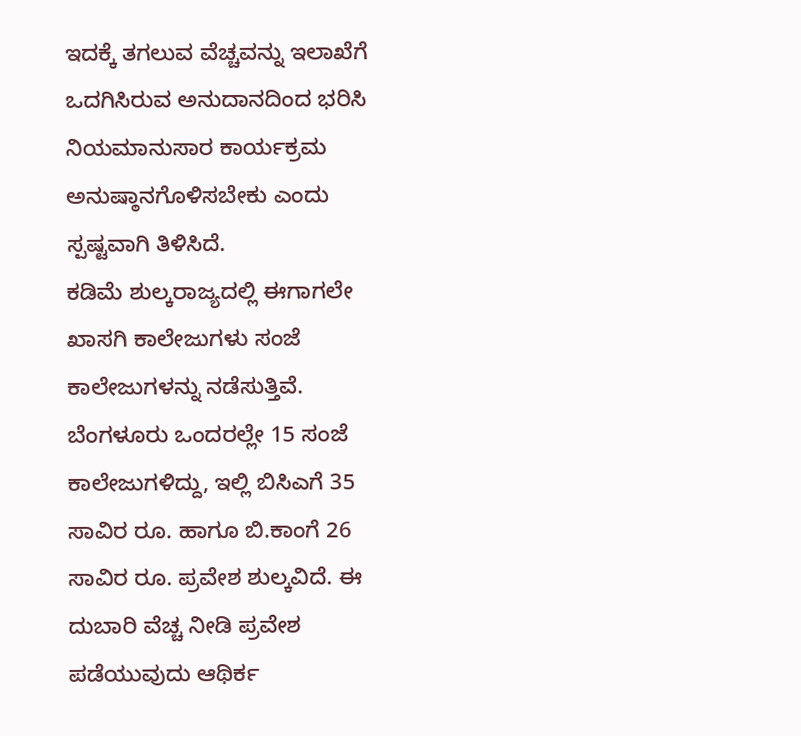ಇದಕ್ಕೆ ತಗಲುವ ವೆಚ್ಚವನ್ನು ಇಲಾಖೆಗೆ ಒದಗಿಸಿರುವ ಅನುದಾನದಿಂದ ಭರಿಸಿ ನಿಯಮಾನುಸಾರ ಕಾರ್ಯಕ್ರಮ ಅನುಷ್ಠಾನಗೊಳಿಸಬೇಕು ಎಂದು ಸ್ಪಷ್ಟವಾಗಿ ತಿಳಿಸಿದೆ.
ಕಡಿಮೆ ಶುಲ್ಕರಾಜ್ಯದಲ್ಲಿ ಈಗಾಗಲೇ ಖಾಸಗಿ ಕಾಲೇಜುಗಳು ಸಂಜೆ ಕಾಲೇಜುಗಳನ್ನು ನಡೆಸುತ್ತಿವೆ. ಬೆಂಗಳೂರು ಒಂದರಲ್ಲೇ 15 ಸಂಜೆ ಕಾಲೇಜುಗಳಿದ್ದು, ಇಲ್ಲಿ ಬಿಸಿಎಗೆ 35 ಸಾವಿರ ರೂ. ಹಾಗೂ ಬಿ.ಕಾಂಗೆ 26 ಸಾವಿರ ರೂ. ಪ್ರವೇಶ ಶುಲ್ಕವಿದೆ. ಈ ದುಬಾರಿ ವೆಚ್ಚ ನೀಡಿ ಪ್ರವೇಶ ಪಡೆಯುವುದು ಆಥಿರ್ಕ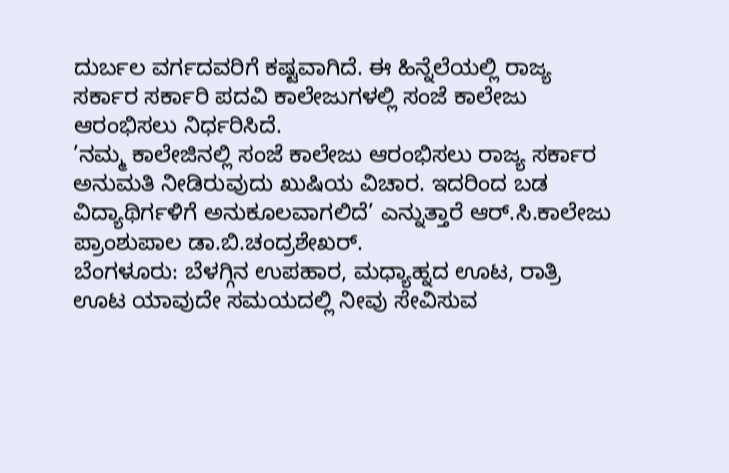ದುರ್ಬಲ ವರ್ಗದವರಿಗೆ ಕಷ್ಟವಾಗಿದೆ. ಈ ಹಿನ್ನೆಲೆಯಲ್ಲಿ ರಾಜ್ಯ ಸರ್ಕಾರ ಸರ್ಕಾರಿ ಪದವಿ ಕಾಲೇಜುಗಳಲ್ಲಿ ಸಂಜೆ ಕಾಲೇಜು ಆರಂಭಿಸಲು ನಿರ್ಧರಿಸಿದೆ.
’ನಮ್ಮ ಕಾಲೇಜಿನಲ್ಲಿ ಸಂಜೆ ಕಾಲೇಜು ಆರಂಭಿಸಲು ರಾಜ್ಯ ಸರ್ಕಾರ ಅನುಮತಿ ನೀಡಿರುವುದು ಖುಷಿಯ ವಿಚಾರ. ಇದರಿಂದ ಬಡ ವಿದ್ಯಾಥಿರ್ಗಳಿಗೆ ಅನುಕೂಲವಾಗಲಿದೆ’ ಎನ್ನುತ್ತಾರೆ ಆರ್.ಸಿ.ಕಾಲೇಜು ಪ್ರಾಂಶುಪಾಲ ಡಾ.ಬಿ.ಚಂದ್ರಶೇಖರ್.
ಬೆಂಗಳೂರು: ಬೆಳಗ್ಗಿನ ಉಪಹಾರ, ಮಧ್ಯಾಹ್ನದ ಊಟ, ರಾತ್ರಿ ಊಟ ಯಾವುದೇ ಸಮಯದಲ್ಲಿ ನೀವು ಸೇವಿಸುವ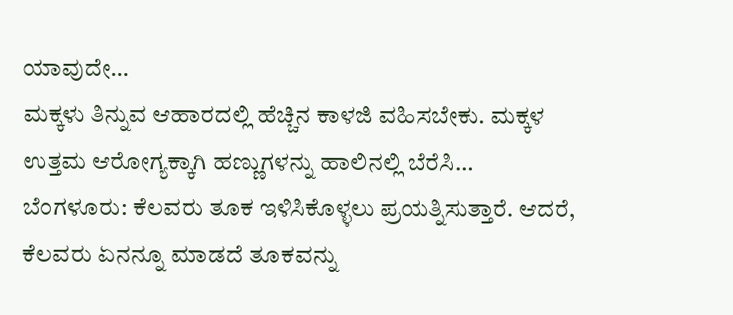ಯಾವುದೇ…
ಮಕ್ಕಳು ತಿನ್ನುವ ಆಹಾರದಲ್ಲಿ ಹೆಚ್ಚಿನ ಕಾಳಜಿ ವಹಿಸಬೇಕು. ಮಕ್ಕಳ ಉತ್ತಮ ಆರೋಗ್ಯಕ್ಕಾಗಿ ಹಣ್ಣುಗಳನ್ನು ಹಾಲಿನಲ್ಲಿ ಬೆರೆಸಿ…
ಬೆಂಗಳೂರು: ಕೆಲವರು ತೂಕ ಇಳಿಸಿಕೊಳ್ಳಲು ಪ್ರಯತ್ನಿಸುತ್ತಾರೆ. ಆದರೆ, ಕೆಲವರು ಏನನ್ನೂ ಮಾಡದೆ ತೂಕವನ್ನು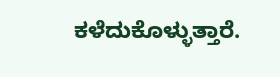ಕಳೆದುಕೊಳ್ಳುತ್ತಾರೆ.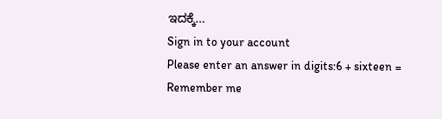ಇದಕ್ಕೆ…
Sign in to your account
Please enter an answer in digits:6 + sixteen =
Remember me